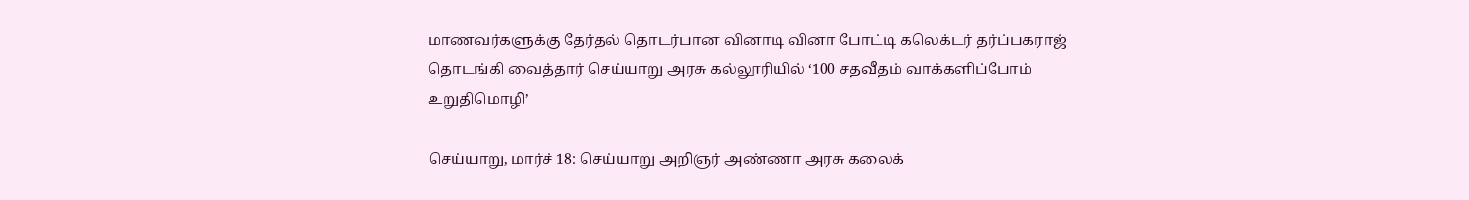மாணவர்களுக்கு தேர்தல் தொடர்பான வினாடி வினா போட்டி கலெக்டர் தர்ப்பகராஜ் தொடங்கி வைத்தார் செய்யாறு அரசு கல்லூரியில் ‘100 சதவீதம் வாக்களிப்போம் உறுதிமொழி’

செய்யாறு, மார்ச் 18: செய்யாறு அறிஞர் அண்ணா அரசு கலைக்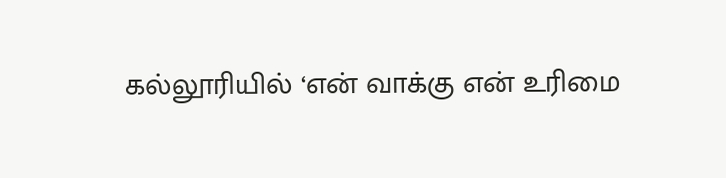கல்லூரியில் ‘என் வாக்கு என் உரிமை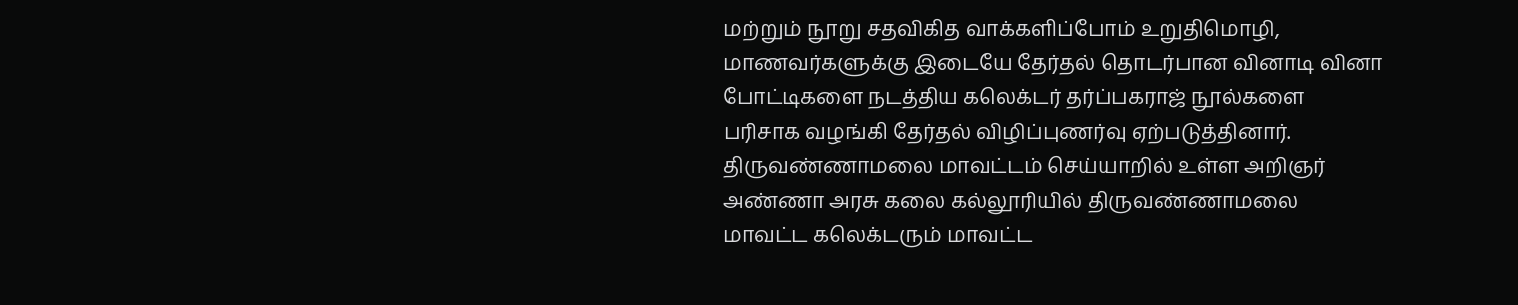மற்றும் நூறு சதவிகித வாக்களிப்போம் உறுதிமொழி, மாணவர்களுக்கு இடையே தேர்தல் தொடர்பான வினாடி வினா போட்டிகளை நடத்திய கலெக்டர் தர்ப்பகராஜ் நூல்களை பரிசாக வழங்கி தேர்தல் விழிப்புணர்வு ஏற்படுத்தினார். திருவண்ணாமலை மாவட்டம் செய்யாறில் உள்ள அறிஞர் அண்ணா அரசு கலை கல்லூரியில் திருவண்ணாமலை மாவட்ட கலெக்டரும் மாவட்ட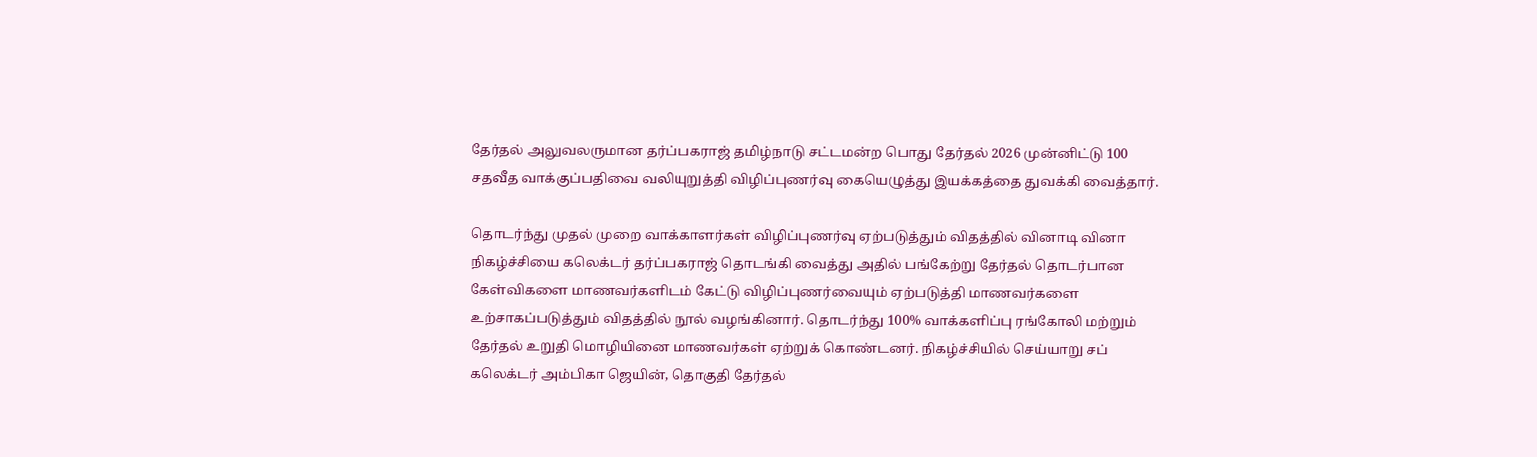தேர்தல் அலுவலருமான தர்ப்பகராஜ் தமிழ்நாடு சட்டமன்ற பொது தேர்தல் 2026 முன்னிட்டு 100 சதவீத வாக்குப்பதிவை வலியுறுத்தி விழிப்புணர்வு கையெழுத்து இயக்கத்தை துவக்கி வைத்தார்.

தொடர்ந்து முதல் முறை வாக்காளர்கள் விழிப்புணர்வு ஏற்படுத்தும் விதத்தில் வினாடி வினா நிகழ்ச்சியை கலெக்டர் தர்ப்பகராஜ் தொடங்கி வைத்து அதில் பங்கேற்று தேர்தல் தொடர்பான கேள்விகளை மாணவர்களிடம் கேட்டு விழிப்புணர்வையும் ஏற்படுத்தி மாணவர்களை உற்சாகப்படுத்தும் விதத்தில் நூல் வழங்கினார். தொடர்ந்து 100% வாக்களிப்பு ரங்கோலி மற்றும் தேர்தல் உறுதி மொழியினை மாணவர்கள் ஏற்றுக் கொண்டனர். நிகழ்ச்சியில் செய்யாறு சப் கலெக்டர் அம்பிகா ஜெயின், தொகுதி தேர்தல்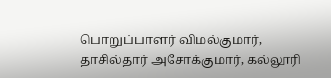பொறுப்பாளர் விமல்குமார், தாசில்தார் அசோக்குமார், கல்லூரி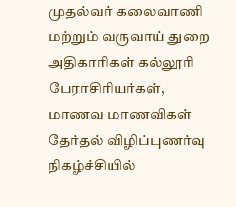முதல்வர் கலைவாணி மற்றும் வருவாய் துறை அதிகாரிகள் கல்லூரி பேராசிரியர்கள், மாணவ மாணவிகள் தேர்தல் விழிப்புணர்வு நிகழ்ச்சியில்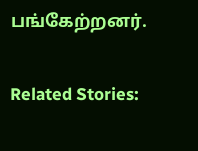பங்கேற்றனர்.

Related Stories: